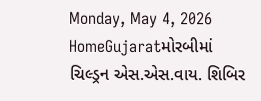Monday, May 4, 2026
HomeGujaratમોરબીમાં ચિલ્ડ્રન એસ.એસ.વાય. શિબિર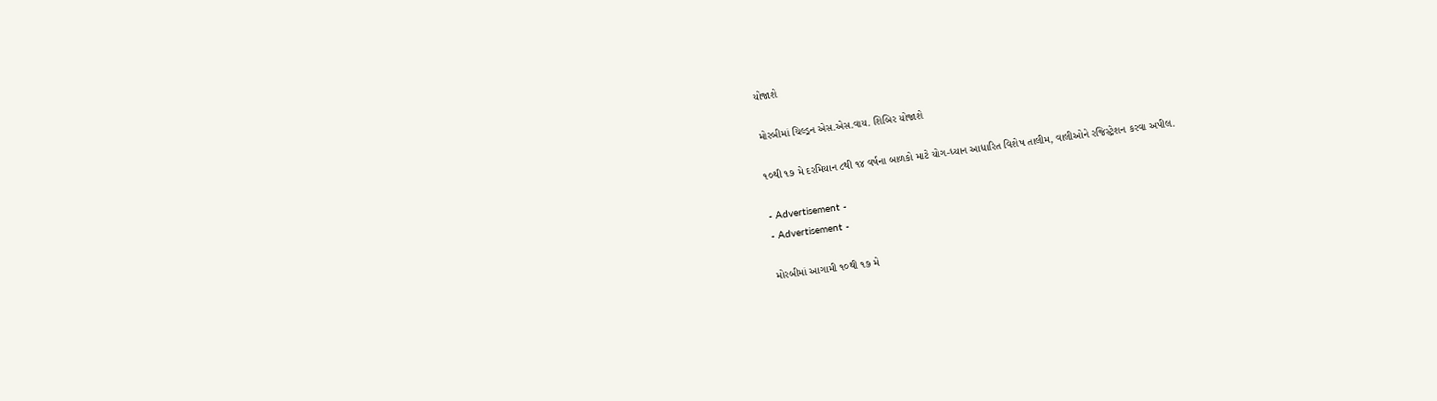યોજાશે

મોરબીમાં ચિલ્ડ્રન એસ.એસ.વાય. શિબિર યોજાશે

૧૦થી ૧૭ મે દરમિયાન ૮થી ૧૪ વર્ષના બાળકો માટે યોગ-ધ્યાન આધારિત વિશેષ તાલીમ, વાલીઓને રજિસ્ટ્રેશન કરવા અપીલ.

- Advertisement -
- Advertisement -

મોરબીમાં આગામી ૧૦થી ૧૭ મે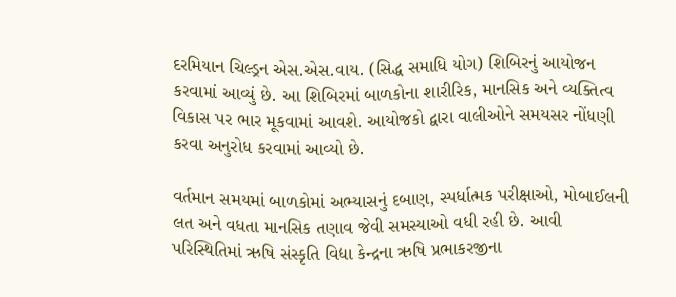દરમિયાન ચિલ્ડ્રન એસ.એસ.વાય. (સિદ્ધ સમાધિ યોગ) શિબિરનું આયોજન કરવામાં આવ્યું છે. આ શિબિરમાં બાળકોના શારીરિક, માનસિક અને વ્યક્તિત્વ વિકાસ પર ભાર મૂકવામાં આવશે. આયોજકો દ્વારા વાલીઓને સમયસર નોંધણી કરવા અનુરોધ કરવામાં આવ્યો છે.

વર્તમાન સમયમાં બાળકોમાં અભ્યાસનું દબાણ, સ્પર્ધાત્મક પરીક્ષાઓ, મોબાઈલની લત અને વધતા માનસિક તણાવ જેવી સમસ્યાઓ વધી રહી છે. આવી પરિસ્થિતિમાં ઋષિ સંસ્કૃતિ વિદ્યા કેન્દ્રના ઋષિ પ્રભાકરજીના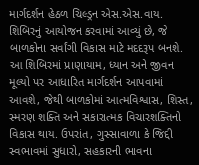માર્ગદર્શન હેઠળ ચિલ્ડ્રન એસ.એસ.વાય. શિબિરનું આયોજન કરવામાં આવ્યું છે, જે બાળકોના સર્વાંગી વિકાસ માટે મદદરૂપ બનશે. આ શિબિરમાં પ્રાણાયામ, ધ્યાન અને જીવન મૂલ્યો પર આધારિત માર્ગદર્શન આપવામાં આવશે, જેથી બાળકોમાં આત્મવિશ્વાસ, શિસ્ત, સ્મરણ શક્તિ અને સકારાત્મક વિચારશક્તિનો વિકાસ થાય. ઉપરાંત, ગુસ્સાવાળા કે જિદ્દી સ્વભાવમાં સુધારો, સહકારની ભાવના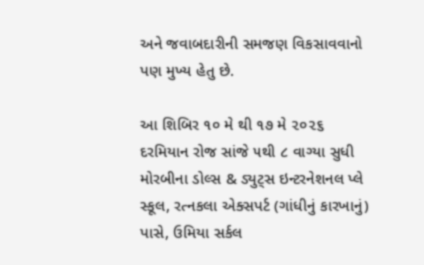અને જવાબદારીની સમજણ વિકસાવવાનો પણ મુખ્ય હેતુ છે.

આ શિબિર ૧૦ મે થી ૧૭ મે ૨૦૨૬ દરમિયાન રોજ સાંજે ૫થી ૮ વાગ્યા સુધી મોરબીના ડોલ્સ & ડ્યુટ્સ ઇન્ટરનેશનલ પ્લે સ્કૂલ, રત્નકલા એક્સપર્ટ (ગાંધીનું કારખાનું) પાસે, ઉમિયા સર્કલ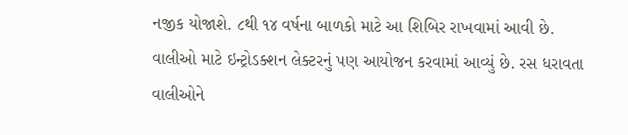નજીક યોજાશે. ૮થી ૧૪ વર્ષના બાળકો માટે આ શિબિર રાખવામાં આવી છે. વાલીઓ માટે ઇન્ટ્રોડક્શન લેક્ટરનું પણ આયોજન કરવામાં આવ્યું છે. રસ ધરાવતા વાલીઓને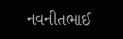નવનીતભાઈ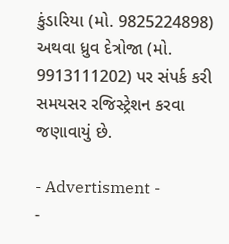કુંડારિયા (મો. 9825224898) અથવા ધ્રુવ દેત્રોજા (મો. 9913111202) પર સંપર્ક કરી સમયસર રજિસ્ટ્રેશન કરવા જણાવાયું છે.

- Advertisment -
-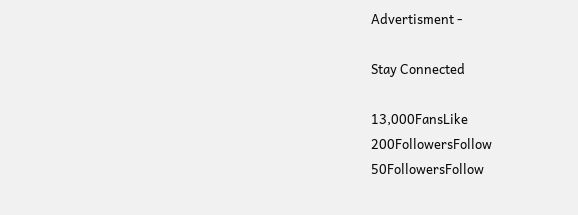Advertisment -

Stay Connected

13,000FansLike
200FollowersFollow
50FollowersFollow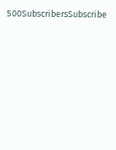500SubscribersSubscribe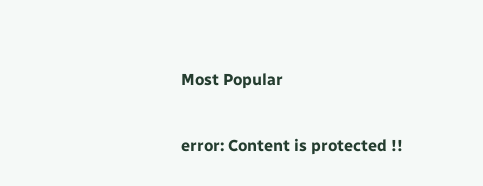Most Popular

error: Content is protected !!